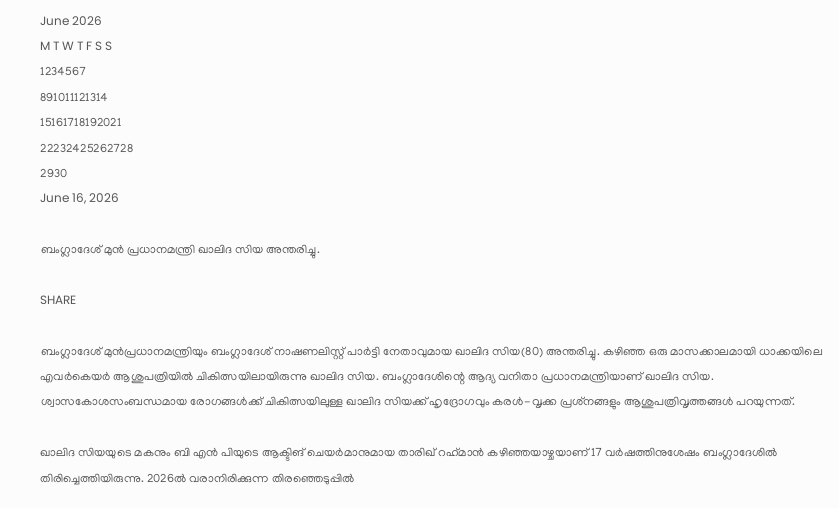June 2026
M T W T F S S
1234567
891011121314
15161718192021
22232425262728
2930
June 16, 2026

ബംഗ്ലാദേശ് മുൻ പ്രധാനമന്ത്രി ഖാലിദ സിയ അന്തരിച്ചു.

SHARE

ബംഗ്ലാദേശ് മുൻപ്രധാനമന്ത്രിയും ബംഗ്ലാദേശ് നാഷണലിസ്റ്റ് പാർട്ടി നേതാവുമായ ഖാലിദ സിയ(80) അന്തരിച്ചു. കഴിഞ്ഞ ഒരു മാസക്കാലമായി ധാക്കയിലെ എവർകെയർ ആശുപത്രിയിൽ ചികിത്സയിലായിരുന്നു ഖാലിദ സിയ. ബംഗ്ലാദേശിന്റെ ആദ്യ വനിതാ പ്രധാനമന്ത്രിയാണ് ഖാലിദ സിയ. ശ്വാസകോശസംബന്ധമായ രോഗങ്ങൾക്ക് ചികിത്സയിലുള്ള ഖാലിദ സിയക്ക് ഹൃദ്രോഗവും കരൾ-വൃക്ക പ്രശ്‌നങ്ങളും ആശുപത്രിവൃത്തങ്ങൾ പറയുന്നത്.

ഖാലിദ സിയയുടെ മകനും ബി എൻ പിയുടെ ആക്ടിങ് ചെയർമാനുമായ താരിഖ് റഹ്‌മാൻ കഴിഞ്ഞയാഴ്ചയാണ് 17 വർഷത്തിനുശേഷം ബംഗ്ലാദേശിൽ തിരിച്ചെത്തിയിരുന്നു. 2026ൽ വരാനിരിക്കുന്ന തിരഞ്ഞെടുപ്പിൽ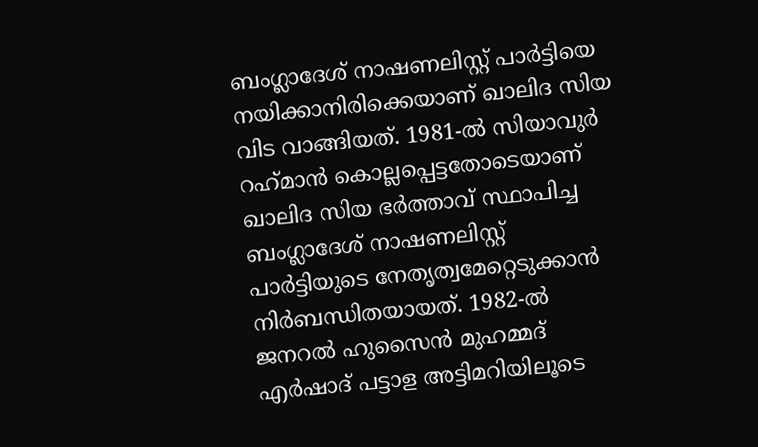ബംഗ്ലാദേശ് നാഷണലിസ്റ്റ് പാർട്ടിയെ നയിക്കാനിരിക്കെയാണ് ഖാലിദ സിയ വിട വാങ്ങിയത്. 1981-ൽ സിയാവുർ റഹ്‌മാൻ കൊല്ലപ്പെട്ടതോടെയാണ് ഖാലിദ സിയ ഭർത്താവ് സ്ഥാപിച്ച ബംഗ്ലാദേശ് നാഷണലിസ്റ്റ് പാർട്ടിയുടെ നേതൃത്വമേറ്റെടുക്കാൻ നിർബന്ധിതയായത്. 1982-ൽ ജനറൽ ഹുസൈൻ മുഹമ്മദ് എർഷാദ് പട്ടാള അട്ടിമറിയിലൂടെ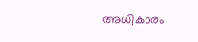അധികാരം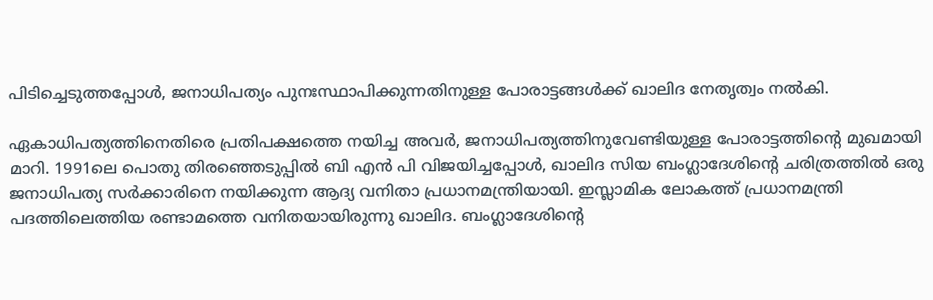പിടിച്ചെടുത്തപ്പോൾ, ജനാധിപത്യം പുനഃസ്ഥാപിക്കുന്നതിനുള്ള പോരാട്ടങ്ങൾക്ക് ഖാലിദ നേതൃത്വം നൽകി.

ഏകാധിപത്യത്തിനെതിരെ പ്രതിപക്ഷത്തെ നയിച്ച അവർ, ജനാധിപത്യത്തിനുവേണ്ടിയുള്ള പോരാട്ടത്തിന്റെ മുഖമായി മാറി. 1991ലെ പൊതു തിരഞ്ഞെടുപ്പിൽ ബി എൻ പി വിജയിച്ചപ്പോൾ, ഖാലിദ സിയ ബംഗ്ലാദേശിന്റെ ചരിത്രത്തിൽ ഒരു ജനാധിപത്യ സർക്കാരിനെ നയിക്കുന്ന ആദ്യ വനിതാ പ്രധാനമന്ത്രിയായി. ഇസ്ലാമിക ലോകത്ത് പ്രധാനമന്ത്രി പദത്തിലെത്തിയ രണ്ടാമത്തെ വനിതയായിരുന്നു ഖാലിദ. ബംഗ്ലാദേശിന്റെ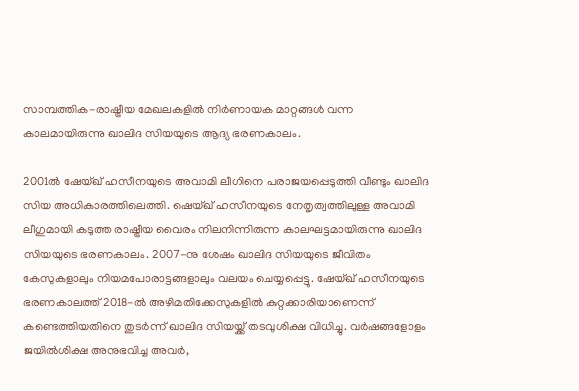സാമ്പത്തിക-രാഷ്ട്രീയ മേഖലകളിൽ നിർണായക മാറ്റങ്ങൾ വന്ന കാലമായിരുന്നു ഖാലിദ സിയയുടെ ആദ്യ ഭരണകാലം.

2001ൽ ഷേയ്ഖ് ഹസീനയുടെ അവാമി ലീഗിനെ പരാജയപ്പെടുത്തി വീണ്ടും ഖാലിദ സിയ അധികാരത്തിലെത്തി. ഷെയ്ഖ് ഹസീനയുടെ നേതൃത്വത്തിലുള്ള അവാമി ലീഗുമായി കടുത്ത രാഷ്ട്രീയ വൈരം നിലനിന്നിരുന്ന കാലഘട്ടമായിരുന്നു ഖാലിദ സിയയുടെ ഭരണകാലം. 2007-നു ശേഷം ഖാലിദ സിയയുടെ ജീവിതം കേസുകളാലും നിയമപോരാട്ടങ്ങളാലും വലയം ചെയ്യപ്പെട്ടു. ഷേയ്ഖ് ഹസീനയുടെ ഭരണകാലത്ത് 2018-ൽ അഴിമതിക്കേസുകളിൽ കുറ്റക്കാരിയാണെന്ന് കണ്ടെത്തിയതിനെ തുടർന്ന് ഖാലിദ സിയയ്ക്ക് തടവുശിക്ഷ വിധിച്ചു. വർഷങ്ങളോളം ജയിൽശിക്ഷ അനുഭവിച്ച അവർ,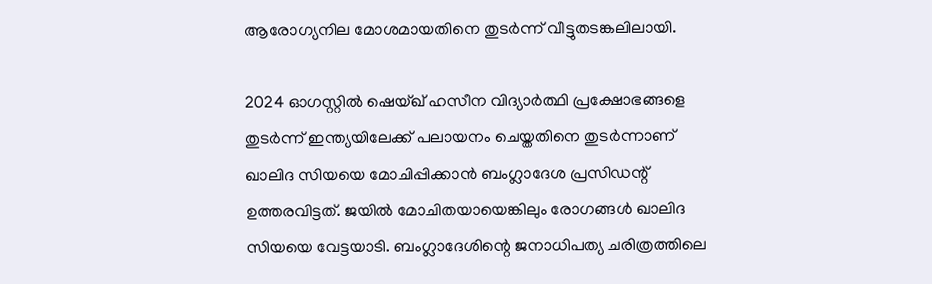ആരോഗ്യനില മോശമായതിനെ തുടർന്ന് വീട്ടുതടങ്കലിലായി.

2024 ഓഗസ്റ്റിൽ ഷെയ്ഖ് ഹസീന വിദ്യാർത്ഥി പ്രക്ഷോഭങ്ങളെ തുടർന്ന് ഇന്ത്യയിലേക്ക് പലായനം ചെയ്തതിനെ തുടർന്നാണ് ഖാലിദ സിയയെ മോചിപ്പിക്കാൻ ബംഗ്ലാദേശ പ്രസിഡന്റ് ഉത്തരവിട്ടത്. ജയിൽ മോചിതയായെങ്കിലും രോഗങ്ങൾ ഖാലിദ സിയയെ വേട്ടയാടി. ബംഗ്ലാദേശിന്റെ ജനാധിപത്യ ചരിത്രത്തിലെ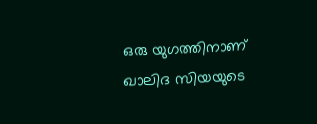ഒരു യുഗത്തിനാണ് ഖാലിദ സിയയുടെ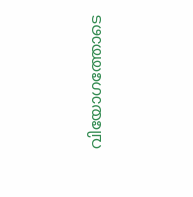വിയോഗത്തോടെ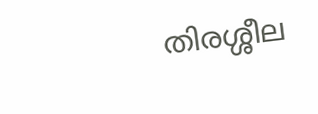തിരശ്ശീല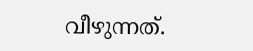വീഴുന്നത്.